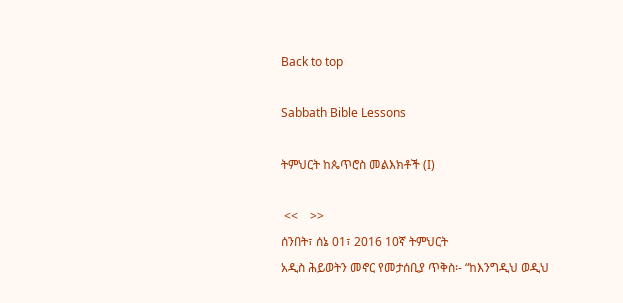Back to top

Sabbath Bible Lessons

ትምህርት ከጴጥሮስ መልእክቶች (I)

 <<    >>
ሰንበት፣ ሰኔ 01፣ 2016 10ኛ ትምህርት
አዲስ ሕይወትን መኖር የመታሰቢያ ጥቅስ፡- “ከእንግዲህ ወዲህ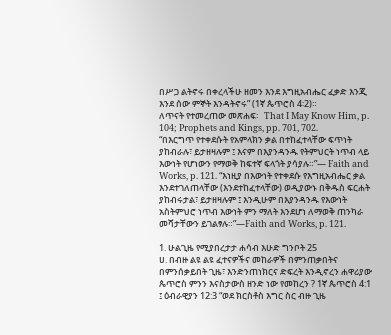በሥጋ ልትኖሩ በቀረላችሁ ዘመን እንደ እግዚአብሔር ፈቃድ እንጂ እንደ ሰው ምኞት እንዳትኖሩ” (1ኛ ጴጥሮስ 4፡2)።
ለጥናት የተመረጠው መጽሐፍ፡   That I May Know Him, p. 104; Prophets and Kings, pp. 701, 702.
“በእርግጥ የተቀደሱት የአምላክን ቃል በተከፈተላቸው ፍጥነት ያከብራሉ፣ ይታዘዛሉም ፤ እናም በእያንዳንዱ የትምህርት ነጥብ ላይ እውነት የሆነውን የማወቅ ከፍተኛ ፍላጎት ያሳያሉ።”— Faith and Works, p. 121. “እነዚያ በእውነት የተቀደሱ የእግዚአብሔር ቃል እንደተገለጠላቸው (እንደተከፈተላቸው) ወዲያውኑ በቅዱስ ፍርሐት ያከብሩታል፣ ይታዘዛሉም ፤ እንዲሁም በእያንዳንዱ የእውነት አስትምህሮ ነጥብ እውነት ምን ማለት እንደሆነ ለማወቅ ጠንካራ መሻታቸውን ይገልፃሉ።”—Faith and Works, p. 121.

1. ሁልጊዜ የሚያበረታታ ሐሳብ እሁድ ግንቦት 25
ሀ. በብዙ ልዩ ልዩ ፈተናዎችና መከራዎች በምንጠቃበትና በምንሰቃይበት ጊዜ፣ እንድንጠነክርና ድፍረት እንዲኖረን ሐዋሪያው ጴጥሮስ ምንን እናስታውስ ዘንድ ነው የመከረን ? 1ኛ ጴጥሮስ 4:1 ፤ ዕብራዊያን 12:3 “ወደ ክርስቶስ እግር ስር ብዙ ጊዜ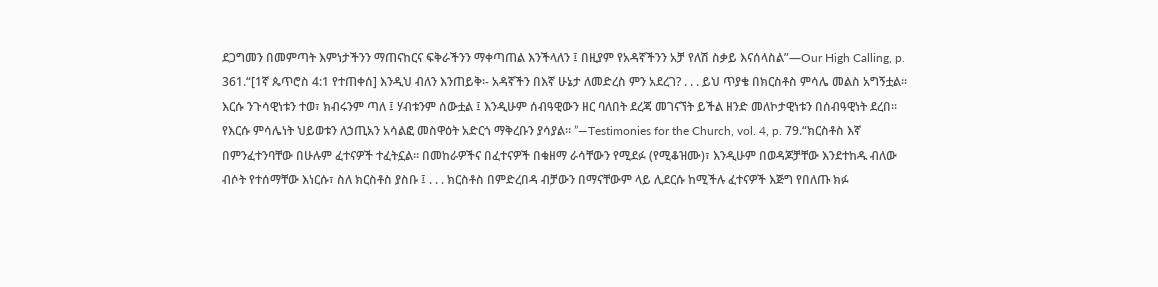ደጋግመን በመምጣት እምነታችንን ማጠናከርና ፍቅራችንን ማቀጣጠል እንችላለን ፤ በዚያም የአዳኛችንን አቻ የለሽ ስቃይ እናሰላስል”—Our High Calling, p. 361.“[1ኛ ጴጥሮስ 4:1 የተጠቀሰ] እንዲህ ብለን እንጠይቅ፡- አዳኛችን በእኛ ሁኔታ ለመድረስ ምን አደረገ? . . . ይህ ጥያቄ በክርስቶስ ምሳሌ መልስ አግኝቷል፡፡ እርሱ ንጉሳዊነቱን ተወ፣ ክብሩንም ጣለ ፤ ሃብቱንም ሰውቷል ፤ እንዲሁም ሰብዓዊውን ዘር ባለበት ደረጃ መገናኘት ይችል ዘንድ መለኮታዊነቱን በሰብዓዊነት ደረበ፡፡ የእርሱ ምሳሌነት ህይወቱን ለኃጢአን አሳልፎ መስዋዕት አድርጎ ማቅረቡን ያሳያል፡፡ ”—Testimonies for the Church, vol. 4, p. 79.“ክርስቶስ እኛ በምንፈተንባቸው በሁሉም ፈተናዎች ተፈትኗል፡፡ በመከራዎችና በፈተናዎች በቁዘማ ራሳቸውን የሚደፉ (የሚቆዝሙ)፣ እንዲሁም በወዳጆቻቸው እንደተከዱ ብለው ብሶት የተሰማቸው እነርሱ፣ ስለ ክርስቶስ ያስቡ ፤ . . . ክርስቶስ በምድረበዳ ብቻውን በማናቸውም ላይ ሊደርሱ ከሚችሉ ፈተናዎች እጅግ የበለጡ ክፉ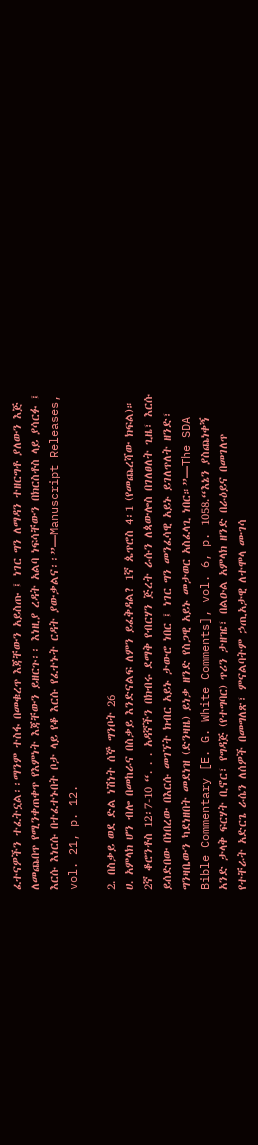ፈተናዎችን ተፈትኗል፡፡ማንም ተስፋ በመቁረጥ እጃቸውን አይስጡ ፤ ነገር ግን ለማዳን ተዘርግቶ ያለውን እጅ ለመጨበጥ የሚንቀጠቀጥ የእምነት እጃቸውን ይዘርጉ፡፡ እነዚያ ረዳት አልባ ነፍሳቸውን በክርስቶስ ላይ ያሳርፉ ፤ እርሱ እነርሱ በተፈተኑበት ቦታ ላይ የቆ እርሱ የፈተኑት ርዳት ያውቃልና፡፡”—Manuscript Releases, vol. 21, p. 12.

2. በስቃይ ወደ ድል ነሽነት ሰኞ ግንቦት 26
ሀ. አምላክ ሆን ብሎ በመከራና በስቃይ እንድናልፍ ለምን ይፈቅዳል? 1ኛ ጴጥሮስ 4፡1 (የመጨረሻው ክፍል)። 2ኛ ቆሮንቶስ 12፡7-10 “. . . አዳኛችን በክብሩ ደማቅ የብርሃን ጅረት ራሱን ለጳውሎስ በገለፀለት ጊዜ፣ እርሱ ይሰድበው በነበረው በእርሱ መገኘት ክብር አይኑ ታውሮ ነበር ፤ ነገር ግን መንፈሳዊ አይኑ ይገለጥለት ዘንድ፣ ግንዛቤውን ካደነዘበት መደነዝ (ድንዛዜ) ይነቃ ዘንድ የስጋዊ አይኑ መታወር አስፈላጊ ነበር።”—The SDA Bible Commentary [E. G. White Comments], vol. 6, p. 1058.“እኔን ያስጨነቀኝ አንድ ታላቅ ፍርሃት ቢኖር፣ የግዳጅ (የተግባር) ጥሪን ታዘዤ፣ በልዑል አምላክ ዘንድ በራዕይና በመገለጥ የተቸራት አድርጌ ራሴን ለሰዎች በመግለጽ፣ ምናልባትም ኃጢአታዊ ለተሞላ ሙገሳ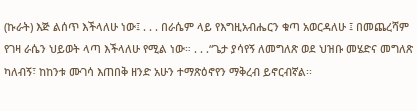(ኩራት) እጅ ልሰጥ እችላለሁ ነው፤ . . . በራሴም ላይ የእግዚአብሔርን ቁጣ አወርዳለሁ ፤ በመጨረሻም የገዛ ራሴን ህይወት ላጣ እችላለሁ የሚል ነው። . . .“ጌታ ያሳየኝ ለመግለጽ ወደ ህዝቡ መሄድና መግለጽ ካለብኝ፣ ከከንቱ ሙገሳ እጠበቅ ዘንድ አሁን ተማጽዕኖየን ማቅረብ ይኖርብኛል፡፡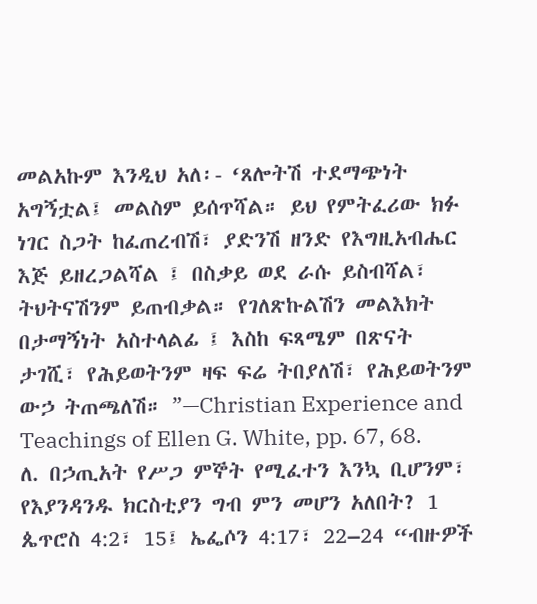መልአኩም እንዲህ አለ፡- ‘ጸሎትሽ ተደማጭነት አግኝቷል፤ መልስም ይሰጥሻል። ይህ የምትፈሪው ክፉ ነገር ስጋት ከፈጠረብሽ፣ ያድንሽ ዘንድ የእግዚአብሔር እጅ ይዘረጋልሻል ፤ በስቃይ ወደ ራሱ ይስብሻል፣ ትህትናሽንም ይጠብቃል። የገለጽኩልሽን መልእክት በታማኝነት አስተላልፊ ፤ እስከ ፍጻሜም በጽናት ታገሺ፣ የሕይወትንም ዛፍ ፍሬ ትበያለሽ፣ የሕይወትንም ውኃ ትጠጫለሽ። ”—Christian Experience and Teachings of Ellen G. White, pp. 67, 68. ለ. በኃጢአት የሥጋ ምኞት የሚፈተን እንኳ ቢሆንም፣ የእያንዳንዱ ክርስቲያን ግብ ምን መሆን አለበት? 1 ጴጥሮስ 4:2፣ 15፤ ኤፌሶን 4:17፣ 22–24 “ብዙዎች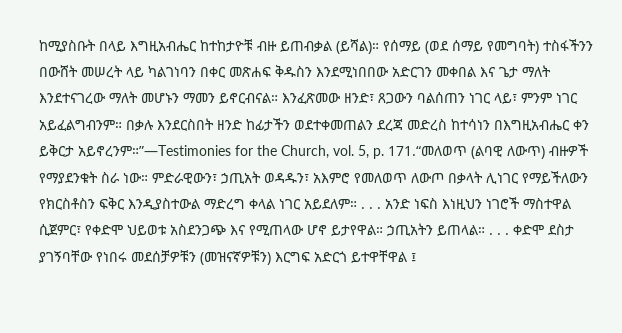ከሚያስቡት በላይ እግዚአብሔር ከተከታዮቹ ብዙ ይጠብቃል (ይሻል)። የሰማይ (ወደ ሰማይ የመግባት) ተስፋችንን በውሸት መሠረት ላይ ካልገነባን በቀር መጽሐፍ ቅዱስን እንደሚነበበው አድርገን መቀበል እና ጌታ ማለት እንደተናገረው ማለት መሆኑን ማመን ይኖርብናል። እንፈጽመው ዘንድ፣ ጸጋውን ባልሰጠን ነገር ላይ፣ ምንም ነገር አይፈልግብንም። በቃሉ እንደርስበት ዘንድ ከፊታችን ወደተቀመጠልን ደረጃ መድረስ ከተሳነን በእግዚአብሔር ቀን ይቅርታ አይኖረንም።”—Testimonies for the Church, vol. 5, p. 171.“መለወጥ (ልባዊ ለውጥ) ብዙዎች የማያደንቁት ስራ ነው። ምድራዊውን፣ ኃጢአት ወዳዱን፣ አእምሮ የመለወጥ ለውጦ በቃላት ሊነገር የማይችለውን የክርስቶስን ፍቅር እንዲያስተውል ማድረግ ቀላል ነገር አይደለም። . . . አንድ ነፍስ እነዚህን ነገሮች ማስተዋል ሲጀምር፣ የቀድሞ ህይወቱ አስደንጋጭ እና የሚጠላው ሆኖ ይታየዋል። ኃጢአትን ይጠላል። . . . ቀድሞ ደስታ ያገኝባቸው የነበሩ መደሰቻዎቹን (መዝናኛዎቹን) እርግፍ አድርጎ ይተዋቸዋል ፤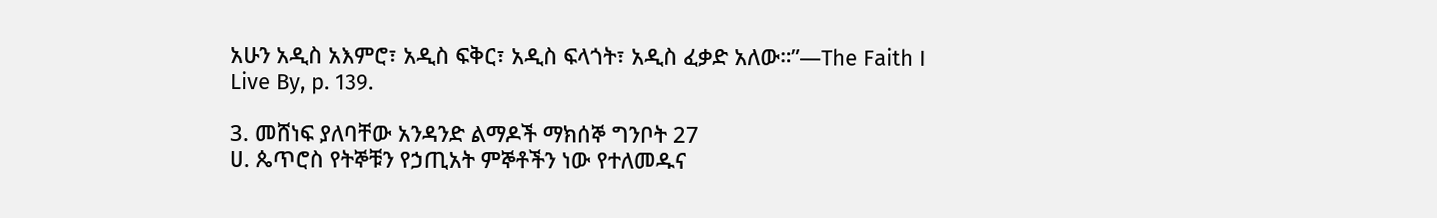አሁን አዲስ አእምሮ፣ አዲስ ፍቅር፣ አዲስ ፍላጎት፣ አዲስ ፈቃድ አለው።”—The Faith I Live By, p. 139.

3. መሸነፍ ያለባቸው አንዳንድ ልማዶች ማክሰኞ ግንቦት 27
ሀ. ጴጥሮስ የትኞቹን የኃጢአት ምኞቶችን ነው የተለመዱና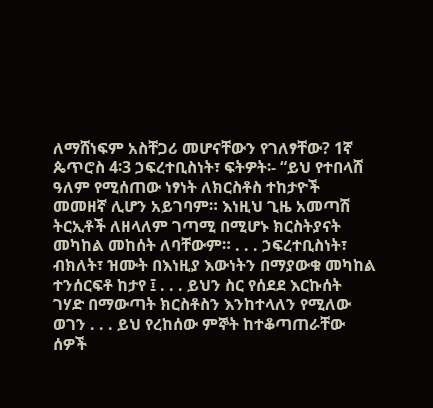ለማሸነፍም አስቸጋሪ መሆናቸውን የገለፃቸው? 1ኛ ጴጥሮስ 4፡3 ኃፍረተቢስነት፣ ፍትዎት፡- “ይህ የተበላሸ ዓለም የሚሰጠው ነፃነት ለክርስቶስ ተከታዮች መመዘኛ ሊሆን አይገባም። እነዚህ ጊዜ አመጣሽ ትርኢቶች ለዘላለም ገጣሚ በሚሆኑ ክርስትያናት መካከል መከሰት ለባቸውም። . . . ኃፍረተቢስነት፣ ብክለት፣ ዝሙት በእነዚያ እውነትን በማያውቁ መካከል ተንሰርፍቶ ከታየ ፤ . . . ይህን ስር የሰደደ እርኩሰት ገሃድ በማውጣት ክርስቶስን እንከተላለን የሚለው ወገን . . . ይህ የረከሰው ምኞት ከተቆጣጠራቸው ሰዎች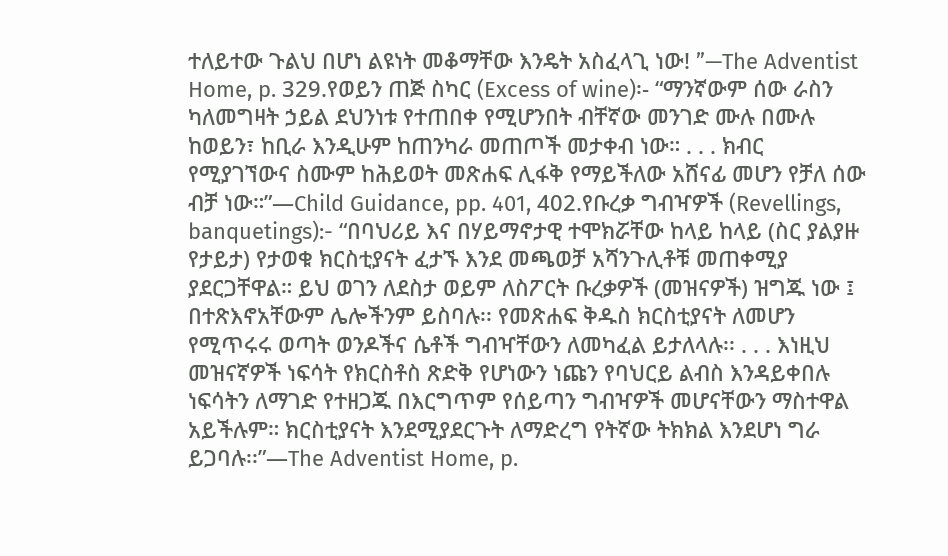ተለይተው ጉልህ በሆነ ልዩነት መቆማቸው እንዴት አስፈላጊ ነው! ”—The Adventist Home, p. 329.የወይን ጠጅ ስካር (Excess of wine)፡- “ማንኛውም ሰው ራስን ካለመግዛት ኃይል ደህንነቱ የተጠበቀ የሚሆንበት ብቸኛው መንገድ ሙሉ በሙሉ ከወይን፣ ከቢራ እንዲሁም ከጠንካራ መጠጦች መታቀብ ነው። . . . ክብር የሚያገኘውና ስሙም ከሕይወት መጽሐፍ ሊፋቅ የማይችለው አሸናፊ መሆን የቻለ ሰው ብቻ ነው።”—Child Guidance, pp. 401, 402.የቡረቃ ግብዣዎች (Revellings, banquetings):- “በባህሪይ እና በሃይማኖታዊ ተሞክሯቸው ከላይ ከላይ (ስር ያልያዙ የታይታ) የታወቁ ክርስቲያናት ፈታኙ እንደ መጫወቻ አሻንጉሊቶቹ መጠቀሚያ ያደርጋቸዋል። ይህ ወገን ለደስታ ወይም ለስፖርት ቡረቃዎች (መዝናዎች) ዝግጁ ነው ፤ በተጽእኖአቸውም ሌሎችንም ይስባሉ፡፡ የመጽሐፍ ቅዱስ ክርስቲያናት ለመሆን የሚጥሩሩ ወጣት ወንዶችና ሴቶች ግብዣቸውን ለመካፈል ይታለላሉ፡፡ . . . እነዚህ መዝናኛዎች ነፍሳት የክርስቶስ ጽድቅ የሆነውን ነጩን የባህርይ ልብስ እንዳይቀበሉ ነፍሳትን ለማገድ የተዘጋጁ በእርግጥም የሰይጣን ግብዣዎች መሆናቸውን ማስተዋል አይችሉም። ክርስቲያናት እንደሚያደርጉት ለማድረግ የትኛው ትክክል እንደሆነ ግራ ይጋባሉ፡፡”—The Adventist Home, p.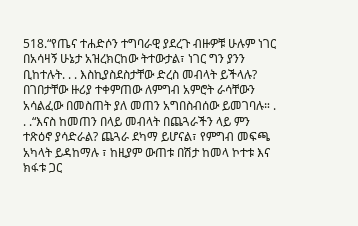518.“የጤና ተሐድሶን ተግባራዊ ያደረጉ ብዙዎቹ ሁሉም ነገር በአሳዛኝ ሁኔታ አዝረክርከው ትተውታል፣ ነገር ግን ያንን ቢከተሉት. . . እስኪያስደስታቸው ድረስ መብላት ይችላሉ? በገበታቸው ዙሪያ ተቀምጠው ለምግብ አምሮት ራሳቸውን አሳልፈው በመስጠት ያለ መጠን አግበስብሰው ይመገባሉ። . . .“እናስ ከመጠን በላይ መብላት በጨጓራችን ላይ ምን ተጽዕኖ ያሳድራል? ጨጓራ ደካማ ይሆናል፣ የምግብ መፍጫ አካላት ይዳከማሉ ፣ ከዚያም ውጠቱ በሽታ ከመላ ኮተቱ እና ክፋቱ ጋር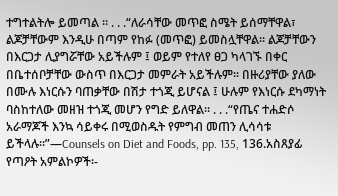ተግተልትሎ ይመጣል ። . . .“ለራሳቸው መጥፎ ስሜት ይሰማቸዋል፣ ልጆቻቸውም እንዲሁ በጣም የከፉ (መጥፎ) ይመስሏቸዋል። ልጆቻቸውን በእርጋታ ሊያግሯቸው አይችሉም ፤ ወይም የተለየ ፀጋ ካላገኙ በቀር በቤተሰቦቻቸው ውስጥ በእርጋታ መምራት አይችሉም፡፡ በዙሪያቸው ያለው በሙሉ እነርሱን ባጠቃቸው በሽታ ተጎጂ ይሆናል ፤ ሁሉም የእነርሱ ደካማነት ባስከተለው መዘዝ ተጎጂ መሆን የግድ ይለዋል። . . .“የጤና ተሐድሶ አራማጆች እንኳ ሳይቀሩ በሚወስዱት የምግብ መጠን ሊሳሳቱ ይችላሉ።”—Counsels on Diet and Foods, pp. 135, 136.አስጸያፊ የጣዖት አምልኮዎች፡-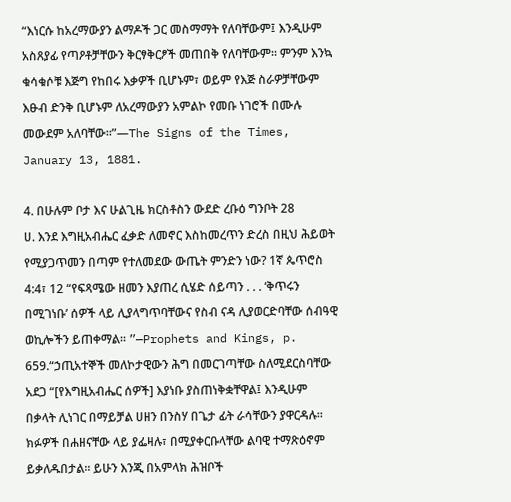“እነርሱ ከአረማውያን ልማዶች ጋር መስማማት የለባቸውም፤ እንዲሁም አስጸያፊ የጣዖቶቻቸውን ቅርፃቅርፆች መጠበቅ የለባቸውም። ምንም እንኳ ቁሳቁሶቹ እጅግ የከበሩ እቃዎች ቢሆኑም፣ ወይም የእጅ ስራዎቻቸውም እፁብ ድንቅ ቢሆኑም ለአረማውያን አምልኮ የመቡ ነገሮች በሙሉ መውደም አለባቸው፡፡”—The Signs of the Times, January 13, 1881.

4. በሁሉም ቦታ እና ሁልጊዜ ክርስቶስን ውደድ ረቡዕ ግንቦት 28
ሀ. እንደ እግዚአብሔር ፈቃድ ለመኖር እስከመረጥን ድረስ በዚህ ሕይወት የሚያጋጥመን በጣም የተለመደው ውጤት ምንድን ነው? 1ኛ ጴጥሮስ 4:4፣ 12 “የፍጻሜው ዘመን እያጠረ ሲሄድ ሰይጣን . . . ‘ቅጥሩን በሚገነቡ’ ሰዎች ላይ ሊያላግጥባቸውና የስብ ናዳ ሊያወርድባቸው ሰብዓዊ ወኪሎችን ይጠቀማል። ”—Prophets and Kings, p. 659.“ኃጢአተኞች መለኮታዊውን ሕግ በመርገጣቸው ስለሚደርስባቸው አደጋ “[የእግዚአብሔር ሰዎች] እያነቡ ያስጠነቅቋቸዋል፤ እንዲሁም በቃላት ሊነገር በማይቻል ሀዘን በንስሃ በጌታ ፊት ራሳቸውን ያዋርዳሉ። ክፉዎች በሐዘናቸው ላይ ያፌዛሉ፣ በሚያቀርቡላቸው ልባዊ ተማጽዕኖም ይቃለዱበታል፡፡ ይሁን እንጂ በአምላክ ሕዝቦች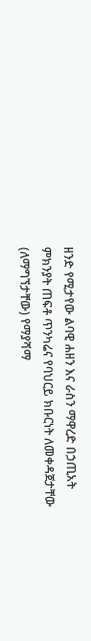ዘንድ የሚታየው ልባዊ ሐዘን እና ራስን ማዋረድ በኃጢአት ምክንያት ጠፍቶ ጥንካሬና የባህርይ ክቡርነት ለመቀዳጀታቸው (ለማግኘታቸው) የማያሻማ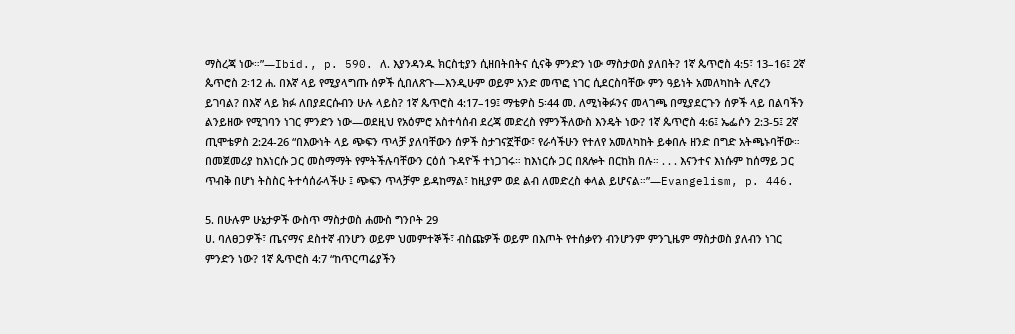ማስረጃ ነው።”—Ibid., p. 590. ለ. እያንዳንዱ ክርስቲያን ሲዘበትበትና ሲናቅ ምንድን ነው ማስታወስ ያለበት? 1ኛ ጴጥሮስ 4:5፣ 13–16፤ 2ኛ ጴጥሮስ 2፡12 ሐ. በእኛ ላይ የሚያላግጡ ሰዎች ሲበለጽጉ—እንዲሁም ወይም አንድ መጥፎ ነገር ሲደርስባቸው ምን ዓይነት አመለካከት ሊኖረን ይገባል? በእኛ ላይ ክፉ ለበያደርሱብን ሁሉ ላይስ? 1ኛ ጴጥሮስ 4:17–19፤ ማቴዎስ 5፡44 መ. ለሚነቅፉንና መላገጫ በሚያደርጉን ሰዎች ላይ በልባችን ልንይዘው የሚገባን ነገር ምንድን ነው—ወደዚህ የአዕምሮ አስተሳሰብ ደረጃ መድረስ የምንችለውስ እንዴት ነው? 1ኛ ጴጥሮስ 4:6፤ ኤፌሶን 2:3-5፤ 2ኛ ጢሞቴዎስ 2:24-26 “በእውነት ላይ ጭፍን ጥላቻ ያለባቸውን ሰዎች ስታገናኟቸው፣ የራሳችሁን የተለየ አመለካከት ይቀበሉ ዘንድ በግድ አትጫኑባቸው። በመጀመሪያ ከእነርሱ ጋር መስማማት የምትችሉባቸውን ርዕሰ ጉዳዮች ተነጋገሩ። ከእነርሱ ጋር በጸሎት በርከክ በሉ። . . . እናንተና እነሱም ከሰማይ ጋር ጥብቅ በሆነ ትስስር ትተሳሰራላችሁ ፤ ጭፍን ጥላቻም ይዳከማል፣ ከዚያም ወደ ልብ ለመድረስ ቀላል ይሆናል።”—Evangelism, p. 446.

5. በሁሉም ሁኔታዎች ውስጥ ማስታወስ ሐሙስ ግንቦት 29
ሀ. ባለፀጋዎች፣ ጤናማና ደስተኛ ብንሆን ወይም ህመምተኞች፣ ብስጩዎች ወይም በእጦት የተሰቃየን ብንሆንም ምንጊዜም ማስታወስ ያለብን ነገር ምንድን ነው? 1ኛ ጴጥሮስ 4:7 “ከጥርጣሬያችን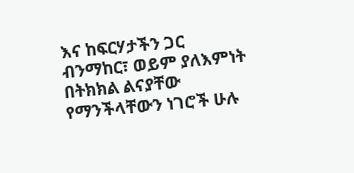እና ከፍርሃታችን ጋር ብንማከር፣ ወይም ያለእምነት በትክክል ልናያቸው የማንችላቸውን ነገሮች ሁሉ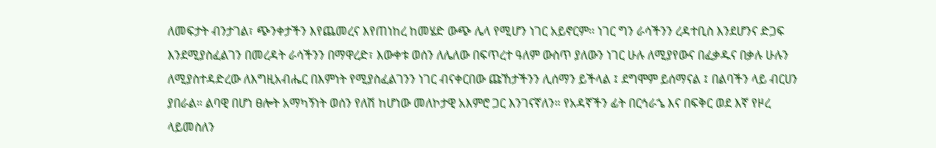ለመፍታት ብንታገል፣ ጭንቀታችን እየጨመረና እየጠነከረ ከመሄድ ውጭ ሌላ የሚሆን ነገር አይኖርም፡፡ ነገር ግን ራሳችንን ረዳተቢስ እንደሆንና ድጋፍ እንደሚያስፈልገን በመረዳት ራሳችንን በማዋረድ፣ እውቀቱ ወሰን ለሌለው በፍጥረተ ዓለም ውስጥ ያለውን ነገር ሁሉ ለሚያየውና በፈቃዱና በቃሉ ሁሉን ለሚያስተዳድረው ለእግዚአብሔር በእምነት የሚያስፈልገንን ነገር ብናቀርበው ጩኸታችንን ሊሰማን ይችላል ፤ ደግሞም ይሰማናል ፤ በልባችን ላይ ብርሀን ያበራል። ልባዊ በሆነ ፀሎት አማካኝነት ወሰን የለሽ ከሆነው መለኮታዊ አእምሮ ጋር እንገናኛለን። የአዳኛችን ፊት በርኅራኄ እና በፍቅር ወደ እኛ የዞረ ላይመስለን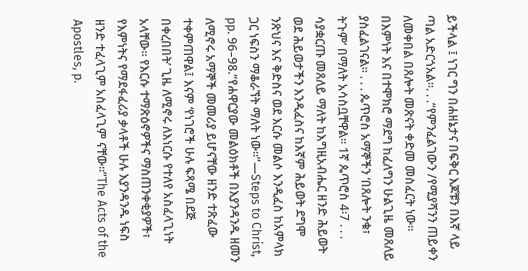ይችላል ፤ ነገር ግን በሐዘኔታና በፍቅር እጆቹን በእኛ ላይ ጣል አድርጎአል፡፡. . .“የምንፈልገውን /የሚያሻንን ጠይቀን ለመቀበል በጸሎት መጽናት ቀድመ መስፈርት ነው። በእምነት እና በተሞክሮ ማደግ ከፈለግን ሁልጊዜ መጸለይ ያስፈልገናል። . . . ጴጥሮስ አማኞችን ‘በጸሎት ንቁ፣ ትጉም’ በማለት አሳስቧቸዋል። 1ኛ ጴጥሮስ 4፡7 . . . ሳያቋርጡ መጸለይ ማለት ከእግዚአብሔር ዘንድ ሕይወት ወደ ሕይወታችን እንዲፈስና ከእኛም ሕይወት ደግሞ ንጽህና እና ቅድስና ወደ እርሱ መልሶ እንዲፈስ ከአምላክ ጋር ነፍስን ማቆራኘት ማለት ነው፡፡”—Steps to Christ, pp. 96–98.“የሐዋርያው መልዕክቶች በእያንዳንዱ ዘመን ለሚኖሩ አማኞች መመሪያ ይሆናቸው ዘንድ ተጽፈው ተቀምጠዋል፤ እናም ‘የነገሮች ሁሉ ፍጻሜ በደጅ በቀረበበት’ ጊዜ ለሚኖሩ ለእነርሱ የተለየ አስፈላጊነት አላቸው። የእርሱ ተማጽዕኖዎችና ማስጠንቀቂያዎች፣ የእምነትና የማደፋፈሪያ ቃላቶች ሁሉ እያንዳንዱ ነፍስ ዘንድ ተፈላጊም አስፈላጊም ናቸው።”The Acts of the Apostles, p.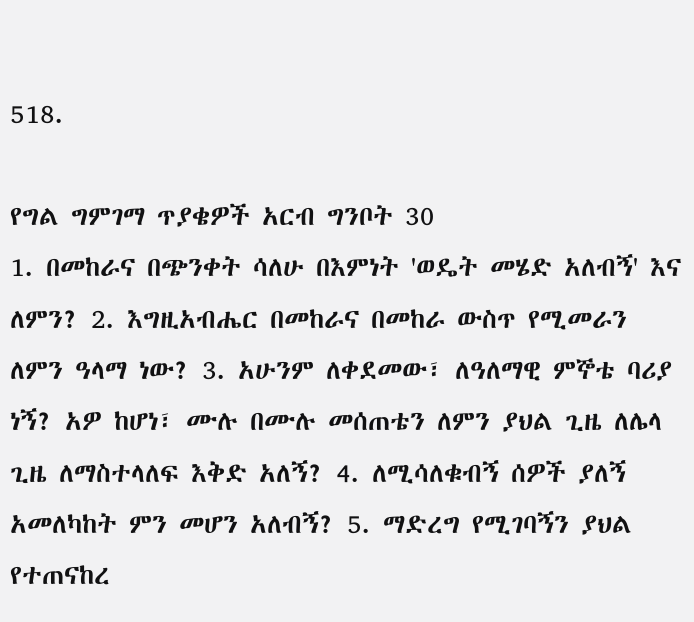518.

የግል ግምገማ ጥያቄዎች አርብ ግንቦት 30
1. በመከራና በጭንቀት ሳለሁ በእምነት 'ወዴት መሄድ አለብኝ' እና ለምን? 2. እግዚአብሔር በመከራና በመከራ ውስጥ የሚመራን ለምን ዓላማ ነው? 3. አሁንም ለቀደመው፣ ለዓለማዊ ምኞቴ ባሪያ ነኝ? አዎ ከሆነ፣ ሙሉ በሙሉ መሰጠቴን ለምን ያህል ጊዜ ለሌላ ጊዜ ለማስተላለፍ እቅድ አለኝ? 4. ለሚሳለቁብኝ ሰዎች ያለኝ አመለካከት ምን መሆን አለብኝ? 5. ማድረግ የሚገባኝን ያህል የተጠናከረ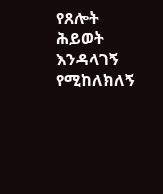የጸሎት ሕይወት እንዳላገኝ የሚከለክለኝ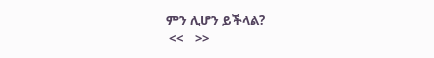ምን ሊሆን ይችላል?
 <<    >>